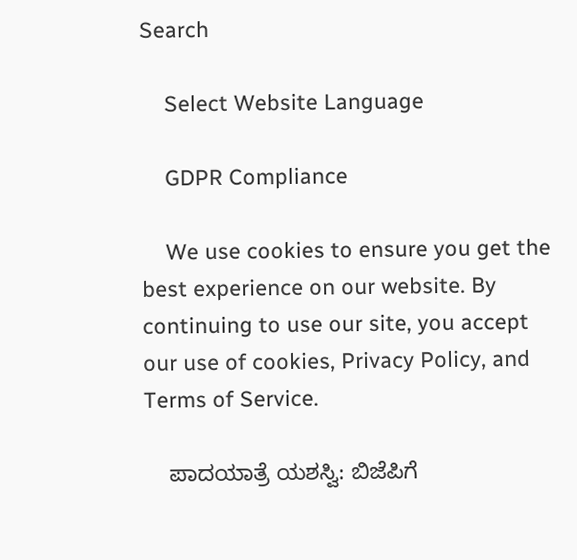Search

    Select Website Language

    GDPR Compliance

    We use cookies to ensure you get the best experience on our website. By continuing to use our site, you accept our use of cookies, Privacy Policy, and Terms of Service.

    ಪಾದಯಾತ್ರೆ ಯಶಸ್ವಿ: ಬಿಜೆಪಿಗೆ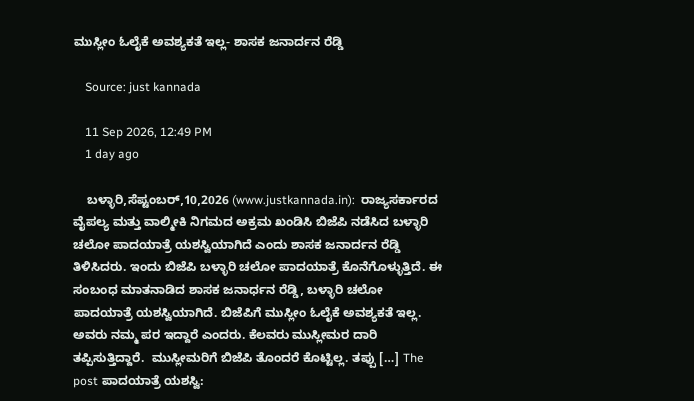ಮುಸ್ಲೀಂ ಓಲೈಕೆ ಅವಶ್ಯಕತೆ ಇಲ್ಲ- ಶಾಸಕ ಜನಾರ್ದನ ರೆಡ್ಡಿ

    Source: just kannada

    11 Sep 2026, 12:49 PM
    1 day ago

    ಬಳ್ಳಾರಿ,ಸೆಪ್ಟಂಬರ್,10,2026 (www.justkannada.in):  ರಾಜ್ಯಸರ್ಕಾರದ ವೈಪಲ್ಯ ಮತ್ತು ವಾಲ್ಮೀಕಿ ನಿಗಮದ ಅಕ್ರಮ ಖಂಡಿಸಿ ಬಿಜೆಪಿ ನಡೆಸಿದ ಬಳ್ಳಾರಿ ಚಲೋ ಪಾದಯಾತ್ರೆ ಯಶಸ್ವಿಯಾಗಿದೆ ಎಂದು ಶಾಸಕ ಜನಾರ್ದನ ರೆಡ್ಡಿ ತಿಳಿಸಿದರು. ಇಂದು ಬಿಜೆಪಿ ಬಳ್ಳಾರಿ ಚಲೋ ಪಾದಯಾತ್ರೆ ಕೊನೆಗೊಳ್ಳುತ್ತಿದೆ. ಈ ಸಂಬಂಧ ಮಾತನಾಡಿದ ಶಾಸಕ ಜನಾರ್ಧನ ರೆಡ್ಡಿ, ಬಳ್ಳಾರಿ ಚಲೋ ಪಾದಯಾತ್ರೆ ಯಶಸ್ವಿಯಾಗಿದೆ. ಬಿಜೆಪಿಗೆ ಮುಸ್ಲೀಂ ಓಲೈಕೆ ಅವಶ್ಯಕತೆ ಇಲ್ಲ.  ಅವರು ನಮ್ಮ ಪರ ಇದ್ದಾರೆ ಎಂದರು. ಕೆಲವರು ಮುಸ್ಲೀಮರ ದಾರಿ ತಪ್ಪಿಸುತ್ತಿದ್ದಾರೆ.  ಮುಸ್ಲೀಮರಿಗೆ ಬಿಜೆಪಿ ತೊಂದರೆ ಕೊಟ್ಟಿಲ್ಲ. ತಪ್ಪು […] The post ಪಾದಯಾತ್ರೆ ಯಶಸ್ವಿ: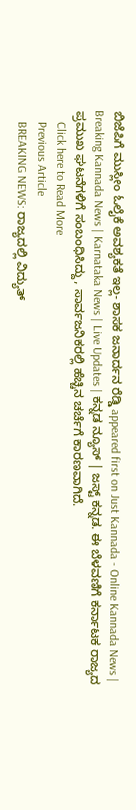ಬಿಜೆಪಿಗೆ ಮುಸ್ಲೀಂ ಓಲೈಕೆ ಅವಶ್ಯಕತೆ ಇಲ್ಲ- ಶಾಸಕ ಜನಾರ್ದನ ರೆಡ್ಡಿ appeared first on Just Kannada - Online Kannada News | Breaking Kannada News | Karnataka News | Live Updates | ಕನ್ನಡ ನ್ಯೂಸ್ | ಜಸ್ಟ್ ಕನ್ನಡ. ಈ ಬೆಳವಣಿಗೆ ಕರ್ನಾಟಕ ರಾಜ್ಯದ ಪ್ರಮುಖ ಘಟನೆಗಳಿಗೆ ಸಂಬಂಧಿಸಿದ್ದು, ಸಾರ್ವಜನಿಕರಲ್ಲಿ ಹೆಚ್ಚಿನ ಚರ್ಚೆಗೆ ಕಾರಣವಾಗಿದೆ.
    Click here to Read More
    Previous Article
    BREAKING NEWS: ರಾಜ್ಯದಲ್ಲಿ ವಿದ್ಯುತ್‌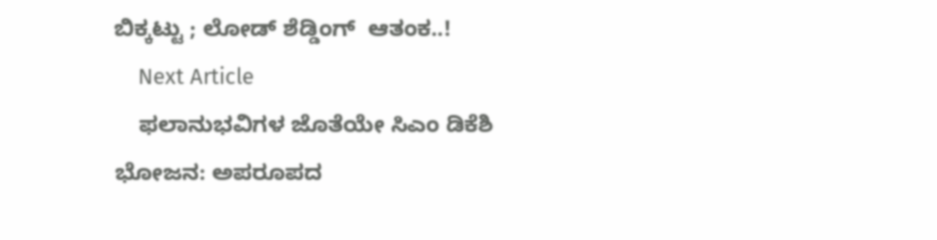ಬಿಕ್ಕಟ್ಟು ; ಲೋಡ್‌ ಶೆಡ್ಡಿಂಗ್  ಆತಂಕ..!
    Next Article
    ಫಲಾನುಭವಿಗಳ ಜೊತೆಯೇ ಸಿಎಂ ಡಿಕೆಶಿ ಭೋಜನ: ಅಪರೂಪದ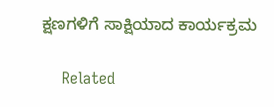ಕ್ಷಣಗಳಿಗೆ ಸಾಕ್ಷಿಯಾದ ಕಾರ್ಯಕ್ರಮ

    Related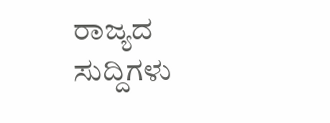ರಾಜ್ಯದ ಸುದ್ದಿಗಳು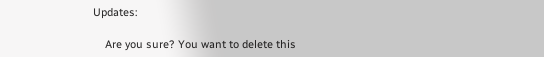Updates:

    Are you sure? You want to delete this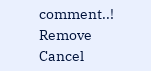comment..! Remove Cancel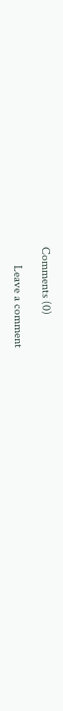Comments (0)

      Leave a comment